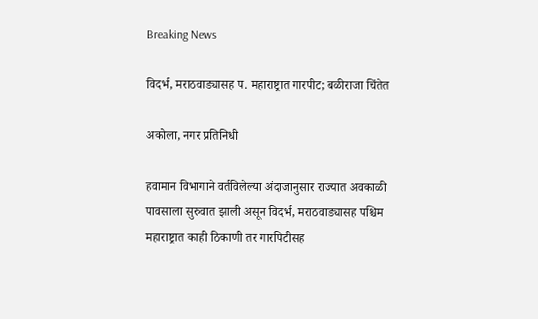Breaking News

विदर्भ, मराठवाड्यासह प. महाराष्ट्रात गारपीट; बळीराजा चिंतेत

अकोला, नगर प्रतिनिधी

हवामान विभागाने वर्तविलेल्या अंदाजानुसार राज्यात अवकाळी पावसाला सुरुवात झाली असून विदर्भ, मराठवाड्यासह पश्चिम महाराष्ट्रात काही ठिकाणी तर गारपिटीसह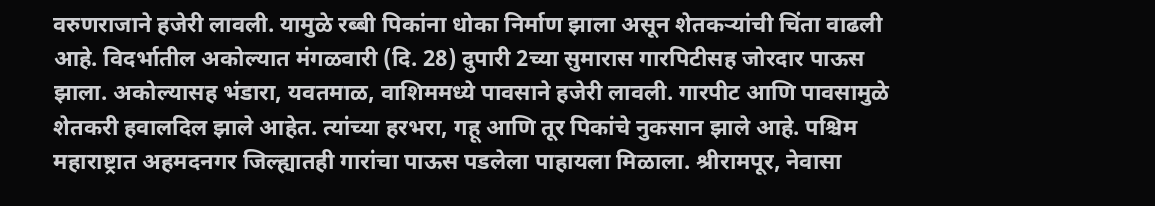वरुणराजाने हजेरी लावली. यामुळे रब्बी पिकांना धोका निर्माण झाला असून शेतकर्‍यांची चिंता वाढली आहे. विदर्भातील अकोल्यात मंगळवारी (दि. 28) दुपारी 2च्या सुमारास गारपिटीसह जोरदार पाऊस झाला. अकोल्यासह भंडारा, यवतमाळ, वाशिममध्ये पावसाने हजेरी लावली. गारपीट आणि पावसामुळे शेतकरी हवालदिल झाले आहेत. त्यांच्या हरभरा, गहू आणि तूर पिकांचे नुकसान झाले आहे. पश्चिम महाराष्ट्रात अहमदनगर जिल्ह्यातही गारांचा पाऊस पडलेला पाहायला मिळाला. श्रीरामपूर, नेवासा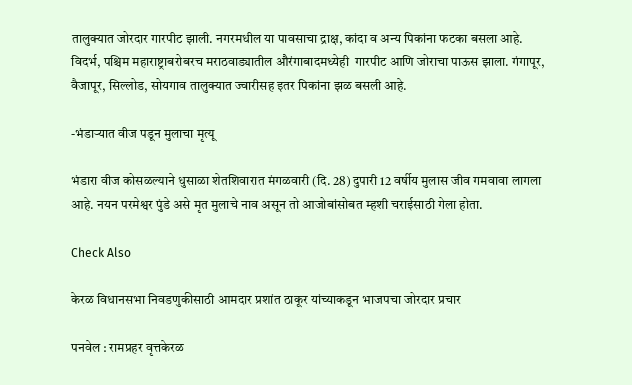तालुक्यात जोरदार गारपीट झाली. नगरमधील या पावसाचा द्राक्ष, कांदा व अन्य पिकांना फटका बसला आहे. विदर्भ, पश्चिम महाराष्ट्राबरोबरच मराठवाड्यातील औरंगाबादमध्येही  गारपीट आणि जोराचा पाऊस झाला. गंगापूर, वैजापूर, सिल्लोड, सोयगाव तालुक्यात ज्वारीसह इतर पिकांना झळ बसली आहे.

-भंडार्‍यात वीज पडून मुलाचा मृत्यू

भंडारा वीज कोसळल्याने धुसाळा शेतशिवारात मंगळवारी (दि. 28) दुपारी 12 वर्षीय मुलास जीव गमवावा लागला आहे. नयन परमेश्वर पुंडे असे मृत मुलाचे नाव असून तो आजोबांसोबत म्हशी चराईसाठी गेला होता.

Check Also

केरळ विधानसभा निवडणुकीसाठी आमदार प्रशांत ठाकूर यांच्याकडून भाजपचा जोरदार प्रचार

पनवेल : रामप्रहर वृत्तकेरळ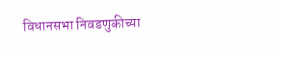विधानसभा निवडणुकीच्या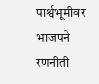पार्श्वभूमीवर भाजपने रणनीती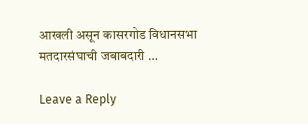आखली असून कासरगोड विधानसभा मतदारसंघाची जबाबदारी …

Leave a Reply